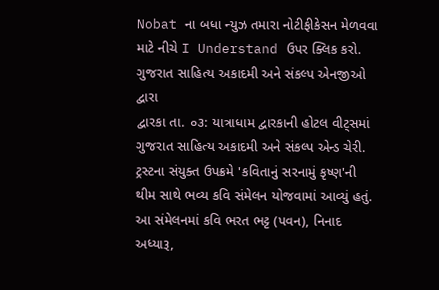Nobat ના બધા ન્યુઝ તમારા નોટીફીકેસન મેળવવા માટે નીચે I Understand ઉપર ક્લિક કરો.
ગુજરાત સાહિત્ય અકાદમી અને સંકલ્પ એનજીઓ દ્વારા
દ્વારકા તા. ૦૩: યાત્રાધામ દ્વારકાની હોટલ વીટ્સમાં ગુજરાત સાહિત્ય અકાદમી અને સંકલ્પ એન્ડ ચેરી. ટ્રસ્ટના સંયુક્ત ઉપક્રમે 'કવિતાનું સરનામું કૃષ્ણ'ની થીમ સાથે ભવ્ય કવિ સંમેલન યોજવામાં આવ્યું હતું.
આ સંમેલનમાં કવિ ભરત ભટ્ટ (પવન), નિનાદ અધ્યારૂ,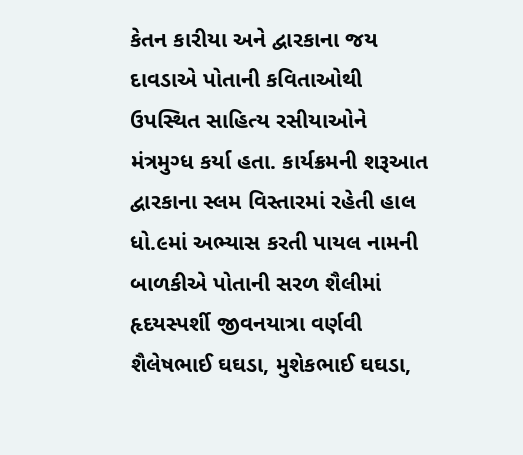કેતન કારીયા અને દ્વારકાના જય દાવડાએ પોતાની કવિતાઓથી ઉપસ્થિત સાહિત્ય રસીયાઓને મંત્રમુગ્ધ કર્યા હતા. કાર્યક્રમની શરૂઆત દ્વારકાના સ્લમ વિસ્તારમાં રહેતી હાલ ધો.૯માં અભ્યાસ કરતી પાયલ નામની બાળકીએ પોતાની સરળ શૈલીમાં હૃદયસ્પર્શી જીવનયાત્રા વર્ણવી શૈલેષભાઈ ઘઘડા, મુશેકભાઈ ઘઘડા,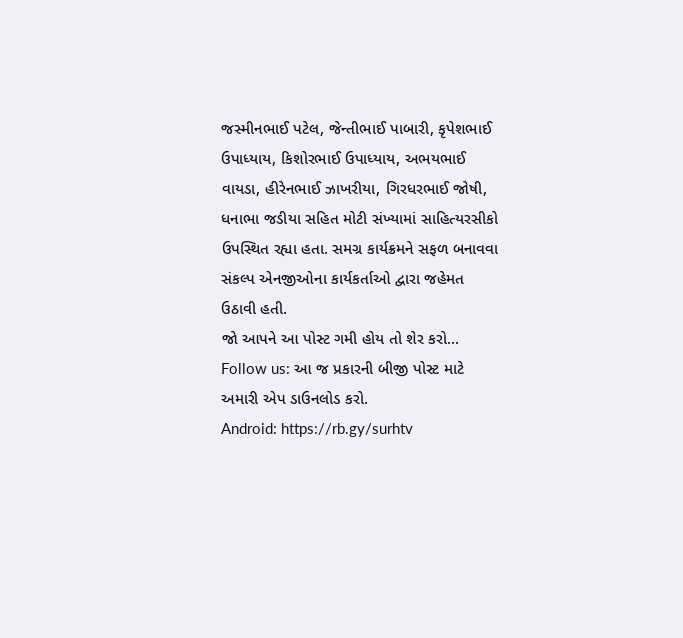જસ્મીનભાઈ પટેલ, જેન્તીભાઈ પાબારી, કૃપેશભાઈ ઉપાધ્યાય, કિશોરભાઈ ઉપાધ્યાય, અભયભાઈ વાયડા, હીરેનભાઈ ઝાખરીયા, ગિરધરભાઈ જોષી, ધનાભા જડીયા સહિત મોટી સંખ્યામાં સાહિત્યરસીકો ઉપસ્થિત રહ્યા હતા. સમગ્ર કાર્યક્રમને સફળ બનાવવા સંકલ્પ એનજીઓના કાર્યકર્તાઓ દ્વારા જહેમત ઉઠાવી હતી.
જો આપને આ પોસ્ટ ગમી હોય તો શેર કરો...
Follow us: આ જ પ્રકારની બીજી પોસ્ટ માટે અમારી એપ ડાઉનલોડ કરો.
Android: https://rb.gy/surhtv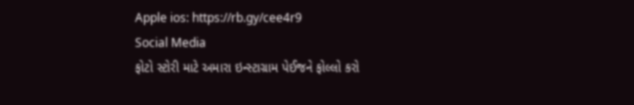Apple ios: https://rb.gy/cee4r9
Social Media
ફોટો સ્ટોરી માટે અમારા ઇન્સ્ટાગ્રામ પેઈજને ફોલ્લો કરો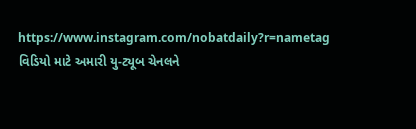https://www.instagram.com/nobatdaily?r=nametag
વિડિયો માટે અમારી યુ-ટ્યૂબ ચેનલને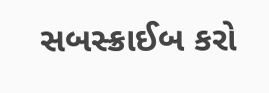સબસ્ક્રાઈબ કરો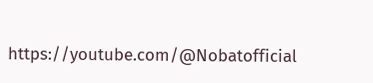https://youtube.com/@Nobatofficial